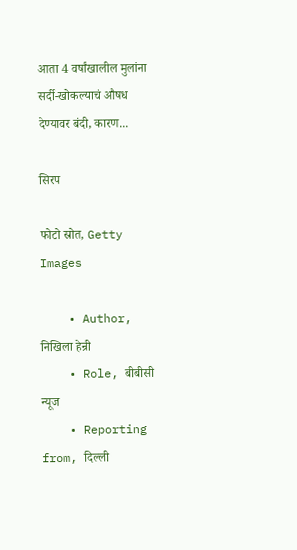आता 4 वर्षांखालील मुलांना सर्दी-खोकल्याचं औषध देण्यावर बंदी, कारण...

सिरप

फोटो स्रोत, Getty Images

    • Author, निखिला हेन्री
    • Role, बीबीसी न्यूज
    • Reporting from, दिल्ली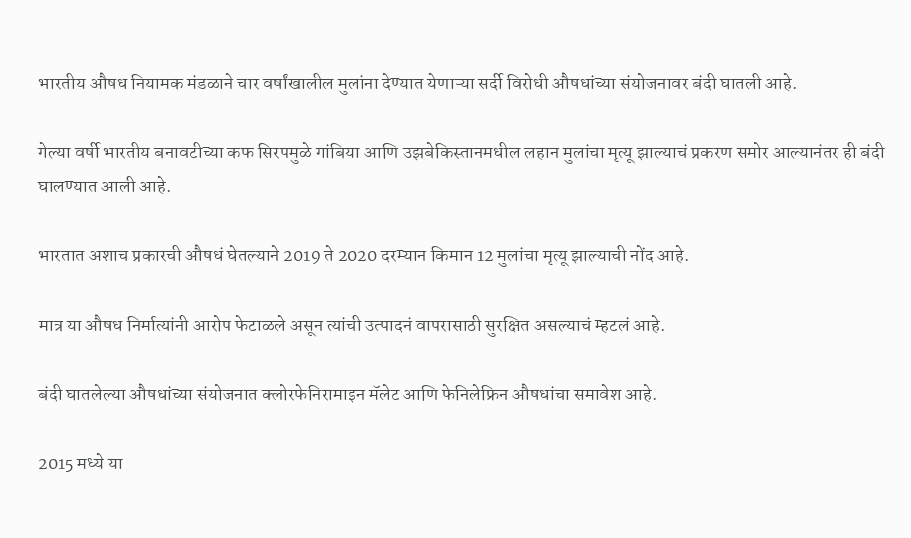भारतीय औषध नियामक मंडळाने चार वर्षांखालील मुलांना देण्यात येणाऱ्या सर्दी विरोधी औषधांच्या संयोजनावर बंदी घातली आहे.

गेल्या वर्षी भारतीय बनावटीच्या कफ सिरपमुळे गांबिया आणि उझबेकिस्तानमधील लहान मुलांचा मृत्यू झाल्याचं प्रकरण समोर आल्यानंतर ही बंदी घालण्यात आली आहे.

भारतात अशाच प्रकारची औषधं घेतल्याने 2019 ते 2020 दरम्यान किमान 12 मुलांचा मृत्यू झाल्याची नोंद आहे.

मात्र या औषध निर्मात्यांनी आरोप फेटाळले असून त्यांची उत्पादनं वापरासाठी सुरक्षित असल्याचं म्हटलं आहे.

बंदी घातलेल्या औषधांच्या संयोजनात क्लोरफेनिरामाइन मॅलेट आणि फेनिलेफ्रिन औषधांचा समावेश आहे.

2015 मध्ये या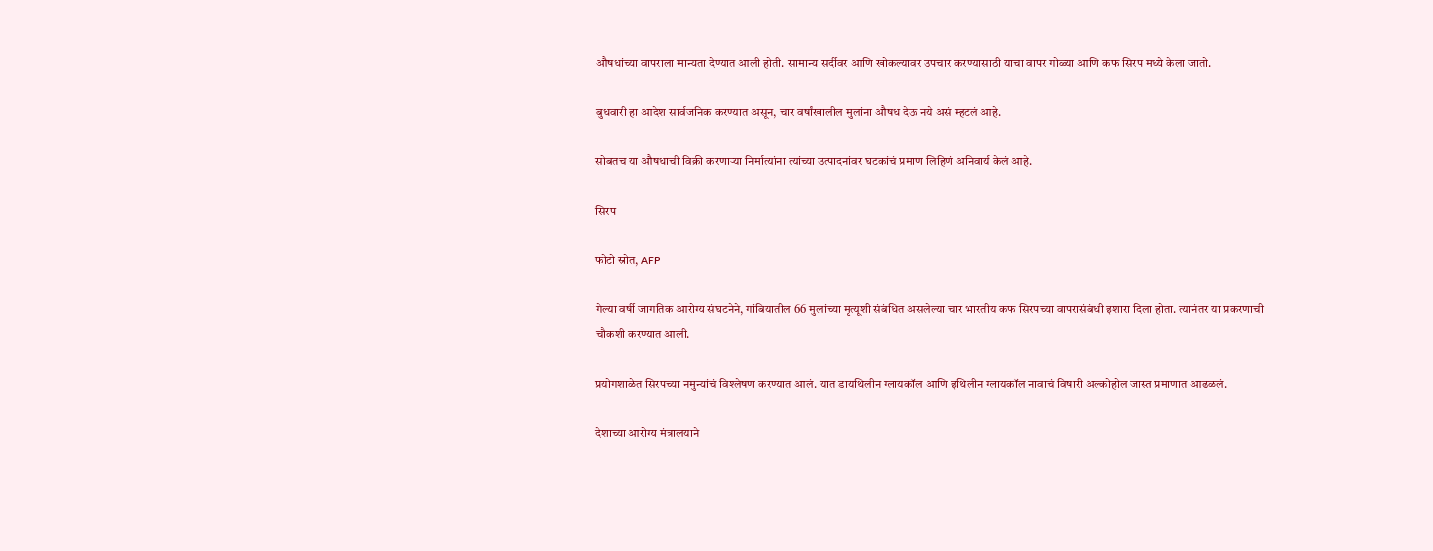औषधांच्या वापराला मान्यता देण्यात आली होती. सामान्य सर्दीवर आणि खोकल्यावर उपचार करण्यासाठी याचा वापर गोळ्या आणि कफ सिरप मध्ये केला जातो.

बुधवारी हा आदेश सार्वजनिक करण्यात असून, चार वर्षांखालील मुलांना औषध देऊ नये असं म्हटलं आहे.

सोबतच या औषधाची विक्री करणाऱ्या निर्मात्यांना त्यांच्या उत्पादनांवर घटकांचं प्रमाण लिहिणं अनिवार्य केलं आहे.

सिरप

फोटो स्रोत, AFP

गेल्या वर्षी जागतिक आरोग्य संघटनेने, गांबियातील 66 मुलांच्या मृत्यूशी संबंधित असलेल्या चार भारतीय कफ सिरपच्या वापरासंबंधी इशारा दिला होता. त्यानंतर या प्रकरणाची चौकशी करण्यात आली.

प्रयोगशाळेत सिरपच्या नमुन्यांचं विश्लेषण करण्यात आलं. यात डायथिलीन ग्लायकॉल आणि इथिलीन ग्लायकॉल नावाचं विषारी अल्कोहोल जास्त प्रमाणात आढळलं.

देशाच्या आरोग्य मंत्रालयाने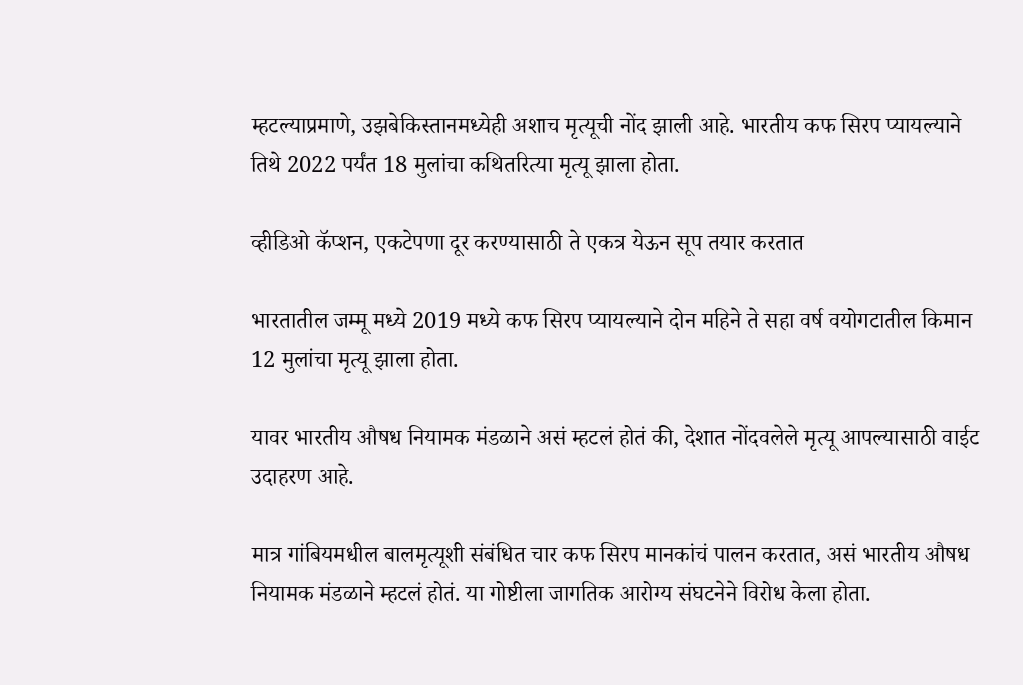म्हटल्याप्रमाणे, उझबेकिस्तानमध्येही अशाच मृत्यूची नोंद झाली आहे. भारतीय कफ सिरप प्यायल्याने तिथे 2022 पर्यंत 18 मुलांचा कथितरित्या मृत्यू झाला होता.

व्हीडिओ कॅप्शन, एकटेपणा दूर करण्यासाठी ते एकत्र येऊन सूप तयार करतात

भारतातील जम्मू मध्ये 2019 मध्ये कफ सिरप प्यायल्याने दोन महिने ते सहा वर्ष वयोगटातील किमान 12 मुलांचा मृत्यू झाला होता.

यावर भारतीय औषध नियामक मंडळाने असं म्हटलं होतं की, देशात नोंदवलेले मृत्यू आपल्यासाठी वाईट उदाहरण आहे.

मात्र गांबियमधील बालमृत्यूशी संबंधित चार कफ सिरप मानकांचं पालन करतात, असं भारतीय औषध नियामक मंडळाने म्हटलं होतं. या गोष्टीला जागतिक आरोग्य संघटनेने विरोध केला होता.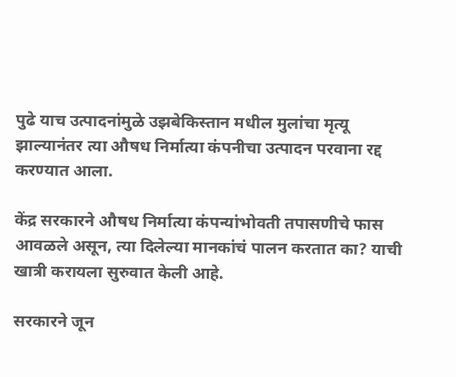पुढे याच उत्पादनांमुळे उझबेकिस्तान मधील मुलांचा मृत्यू झाल्यानंतर त्या औषध निर्मात्या कंपनीचा उत्पादन परवाना रद्द करण्यात आला.

केंद्र सरकारने औषध निर्मात्या कंपन्यांभोवती तपासणीचे फास आवळले असून, त्या दिलेल्या मानकांचं पालन करतात का? याची खात्री करायला सुरुवात केली आहे.

सरकारने जून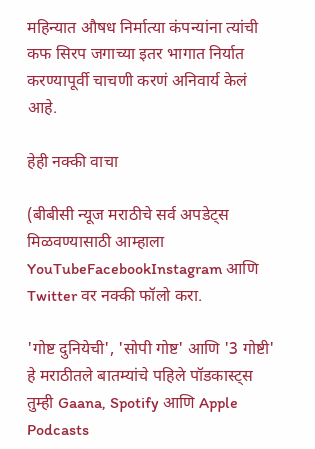महिन्यात औषध निर्मात्या कंपन्यांना त्यांची कफ सिरप जगाच्या इतर भागात निर्यात करण्यापूर्वी चाचणी करणं अनिवार्य केलं आहे.

हेही नक्की वाचा

(बीबीसी न्यूज मराठीचे सर्व अपडेट्स मिळवण्यासाठी आम्हाला YouTubeFacebookInstagram आणि Twitter वर नक्की फॉलो करा.

'गोष्ट दुनियेची', 'सोपी गोष्ट' आणि '3 गोष्टी' हे मराठीतले बातम्यांचे पहिले पॉडकास्ट्स तुम्ही Gaana, Spotify आणि Apple Podcasts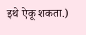इथे ऐकू शकता.)